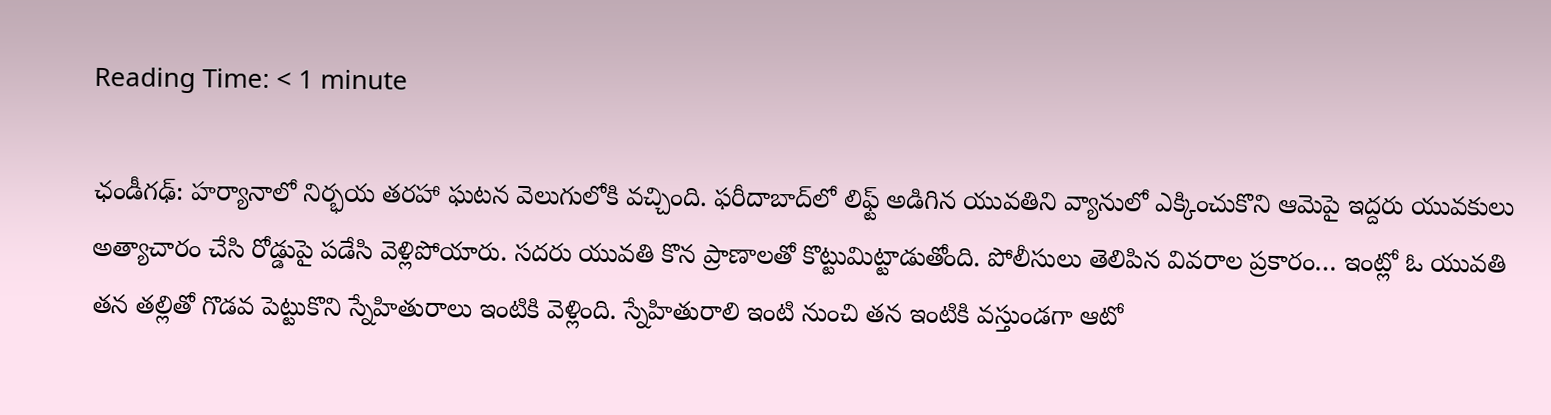Reading Time: < 1 minute

ఛండీగఢ్: హర్యానాలో నిర్భయ తరహా ఘటన వెలుగులోకి వచ్చింది. ఫరీదాబాద్‌లో లిఫ్ట్ అడిగిన యువతిని వ్యానులో ఎక్కించుకొని ఆమెపై ఇద్దరు యువకులు అత్యాచారం చేసి రోడ్డుపై పడేసి వెళ్లిపోయారు. సదరు యువతి కొన ప్రాణాలతో కొట్టుమిట్టాడుతోంది. పోలీసులు తెలిపిన వివరాల ప్రకారం… ఇంట్లో ఓ యువతి తన తల్లితో గొడవ పెట్టుకొని స్నేహితురాలు ఇంటికి వెళ్లింది. స్నేహితురాలి ఇంటి నుంచి తన ఇంటికి వస్తుండగా ఆటో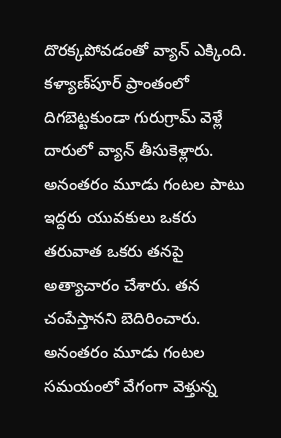దొరక్కపోవడంతో వ్యాన్ ఎక్కింది. కళ్యాణ్‌పూర్ ప్రాంతంలో దిగబెట్టకుండా గురుగ్రామ్ వెళ్లే దారులో వ్యాన్ తీసుకెళ్లారు. అనంతరం మూడు గంటల పాటు ఇద్దరు యువకులు ఒకరు తరువాత ఒకరు తనపై అత్యాచారం చేశారు. తన చంపేస్తానని బెదిరించారు. అనంతరం మూడు గంటల సమయంలో వేగంగా వెళ్తున్న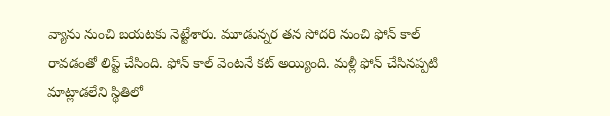వ్యాను నుంచి బయటకు నెట్టేశారు. మూడున్నర తన సోదరి నుంచి ఫోన్ కాల్ రావడంతో లిప్ట్ చేసింది. ఫోన్ కాల్ వెంటనే కట్ అయ్యింది. మళ్లీ ఫోన్ చేసినప్పటి మాట్లాడలేని స్థితిలో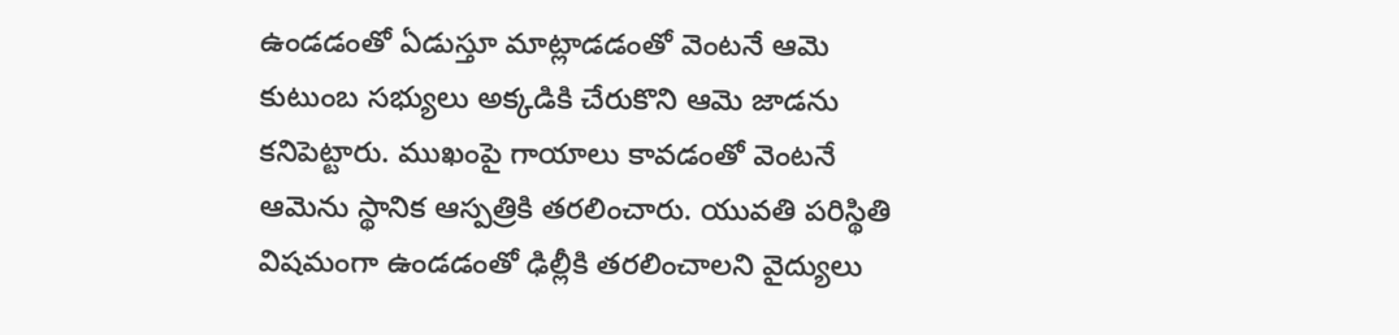ఉండడంతో ఏడుస్తూ మాట్లాడడంతో వెంటనే ఆమె కుటుంబ సభ్యులు అక్కడికి చేరుకొని ఆమె జాడను కనిపెట్టారు. ముఖంపై గాయాలు కావడంతో వెంటనే ఆమెను స్థానిక ఆస్పత్రికి తరలించారు. యువతి పరిస్థితి విషమంగా ఉండడంతో ఢిల్లీకి తరలించాలని వైద్యులు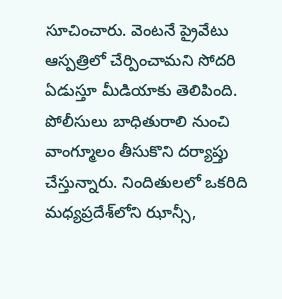సూచించారు. వెంటనే ప్రైవేటు ఆస్పత్రిలో చేర్పించామని సోదరి ఏడుస్తూ మీడియాకు తెలిపింది. పోలీసులు బాధితురాలి నుంచి వాంగ్మూలం తీసుకొని దర్యాప్తు చేస్తున్నారు. నిందితులలో ఒకరిది మధ్యప్రదేశ్‌లోని ఝాన్సీ,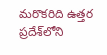మరొకరిది ఉత్తర ప్రదేశ్‌లోని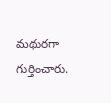మథురగా గుర్తించారు.